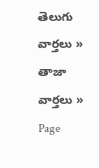తెలుగు వార్తలు » తాజా వార్తలు » Page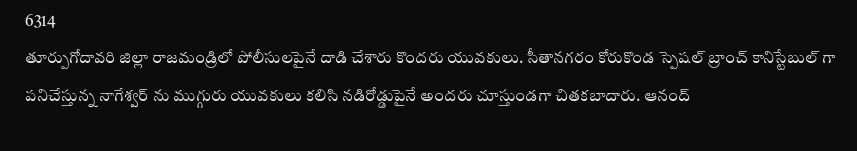6314
తూర్పుగోదావరి జిల్లా రాజమండ్రిలో పోలీసులపైనే దాడి చేశారు కొందరు యువకులు. సీతానగరం కోరుకొండ స్పెషల్ బ్రాంచ్ కానిస్టేబుల్ గా పనిచేస్తున్న నాగేశ్వర్ ను ముగ్గురు యువకులు కలిసి నడిరోడ్డుపైనే అందరు చూస్తుండగా చితకబాదారు. ఆనంద్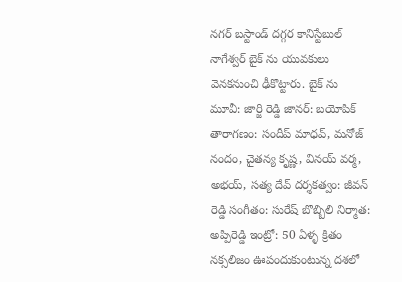నగర్ బస్టాండ్ దగ్గర కానిస్టేబుల్ నాగేశ్వర్ బైక్ ను యువకులు వెనకనుంచి ఢీకొట్టారు. బైక్ ను
మూవీ: జార్జి రెడ్డి జానర్: బయోపిక్ తారాగణం: సందీప్ మాధవ్, మనోజ్ నందం, చైతన్య కృష్ణ, వినయ్ వర్మ, అభయ్, సత్య దేవ్ దర్శకత్వం: జీవన్ రెడ్డి సంగీతం: సురేష్ బొబ్బిలి నిర్మాత: అప్పిరెడ్డి ఇంట్రో: 50 ఏళ్ళ క్రితం నక్సలిజం ఊపందుకుంటున్న దశలో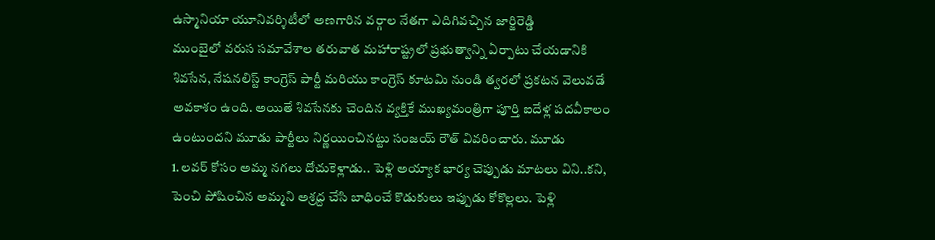ఉస్మానియా యూనివర్శిటీలో అణగారిన వర్గాల నేతగా ఎదిగివచ్చిన జార్జిరెడ్డి
ముంబైలో వరుస సమావేశాల తరువాత మహారాష్ట్రలో ప్రభుత్వాన్ని ఏర్పాటు చేయడానికి శివసేన, నేషనలిస్ట్ కాంగ్రెస్ పార్టీ మరియు కాంగ్రెస్ కూటమి నుండి త్వరలో ప్రకటన వెలువడే అవకాశం ఉంది. అయితే శివసేనకు చెందిన వ్యక్తికే ముఖ్యమంత్రిగా పూర్తి ఐదేళ్ల పదవీకాలం ఉంటుందని మూడు పార్టీలు నిర్ణయించినట్టు సంజయ్ రౌత్ వివరించారు. మూడు
1.లవర్ కోసం అమ్మ నగలు దోచుకెళ్లాడు.. పెళ్లి అయ్యాక భార్య చెప్పుడు మాటలు విని..కని, పెంచి పోషించిన అమ్మని అశ్రద్ద చేసి బాధించే కొడుకులు ఇప్పుడు కోకొల్లలు. పెళ్లి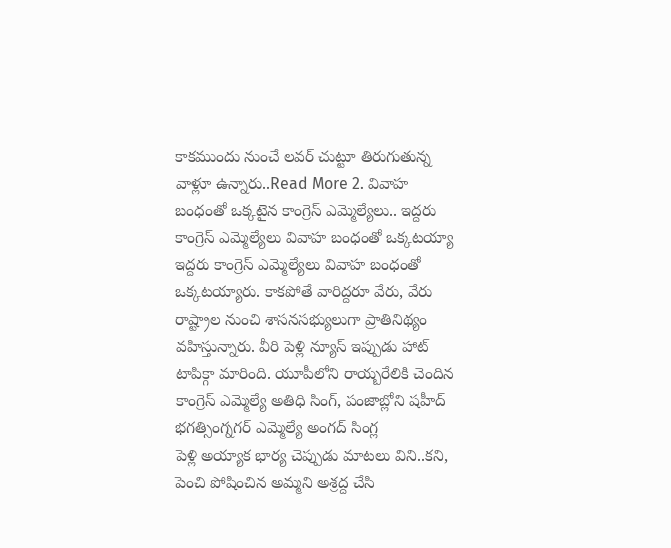కాకముందు నుంచే లవర్ చుట్టూ తిరుగుతున్న వాళ్లూ ఉన్నారు..Read More 2. వివాహ బంధంతో ఒక్కటైన కాంగ్రెస్ ఎమ్మెల్యేలు.. ఇద్దరు కాంగ్రెస్ ఎమ్మెల్యేలు వివాహ బంధంతో ఒక్కటయ్యా
ఇద్దరు కాంగ్రెస్ ఎమ్మెల్యేలు వివాహ బంధంతో ఒక్కటయ్యారు. కాకపోతే వారిద్దరూ వేరు, వేరు రాష్ట్రాల నుంచి శాసనసభ్యులుగా ప్రాతినిథ్యం వహిస్తున్నారు. వీరి పెళ్లి న్యూస్ ఇప్పుడు హాట్ టాపిక్గా మారింది. యూపీలోని రాయ్బరేలికి చెందిన కాంగ్రెస్ ఎమ్మెల్యే అతిధి సింగ్, పంజాబ్లోని షహీద్ భగత్సింగ్నగర్ ఎమ్మెల్యే అంగద్ సింగ్ల
పెళ్లి అయ్యాక భార్య చెప్పుడు మాటలు విని..కని, పెంచి పోషించిన అమ్మని అశ్రద్ద చేసి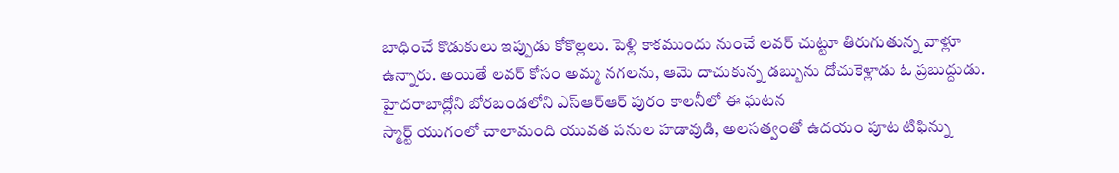బాధించే కొడుకులు ఇప్పుడు కోకొల్లలు. పెళ్లి కాకముందు నుంచే లవర్ చుట్టూ తిరుగుతున్న వాళ్లూ ఉన్నారు. అయితే లవర్ కోసం అమ్మ నగలను, ఆమె దాచుకున్న డబ్బును దోచుకెళ్లాడు ఓ ప్రబుద్దుడు. హైదరాబాద్లోని బోరబండలోని ఎస్ఆర్ఆర్ పురం కాలనీలో ఈ ఘటన
స్మార్ట్ యుగంలో చాలామంది యువత పనుల హడావుడి, అలసత్వంతో ఉదయం పూట టిఫిన్ను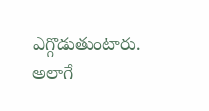ఎగ్గొడుతుంటారు. అలాగే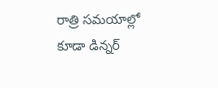రాత్రి సమయాల్లో కూడా డిన్నర్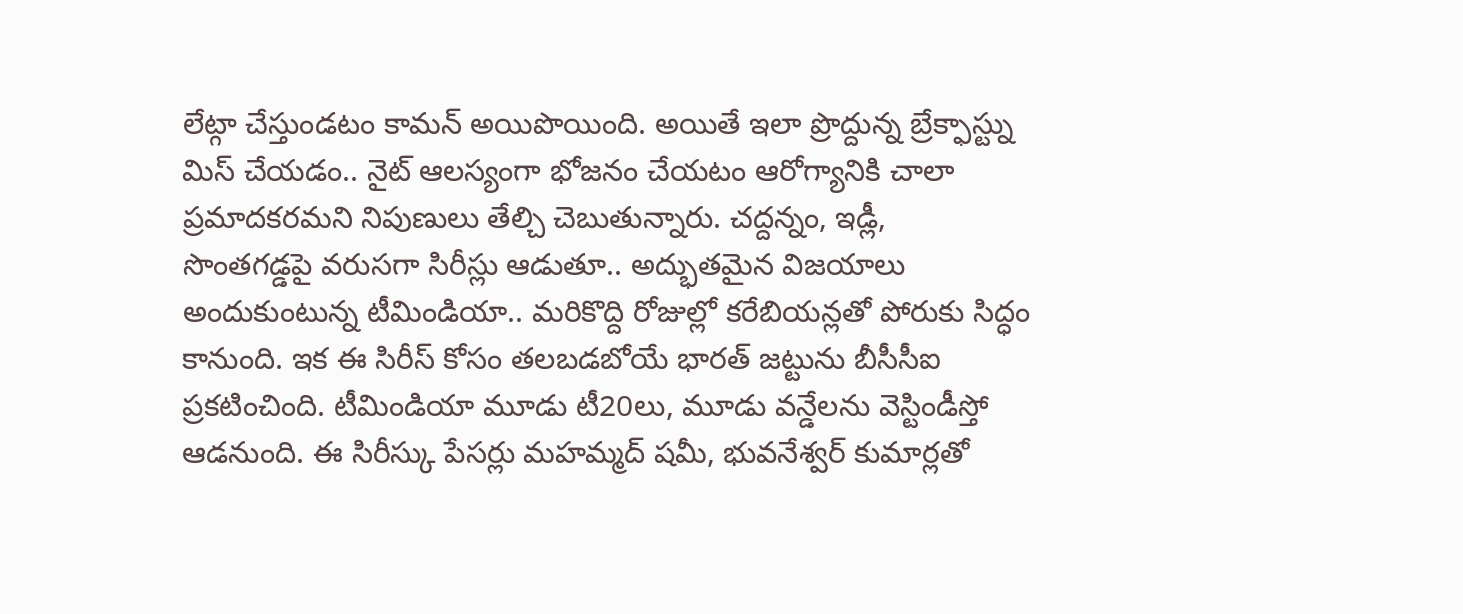లేట్గా చేస్తుండటం కామన్ అయిపొయింది. అయితే ఇలా ప్రొద్దున్న బ్రేక్ఫాస్ట్ను మిస్ చేయడం.. నైట్ ఆలస్యంగా భోజనం చేయటం ఆరోగ్యానికి చాలా ప్రమాదకరమని నిపుణులు తేల్చి చెబుతున్నారు. చద్దన్నం, ఇడ్లీ,
సొంతగడ్డపై వరుసగా సిరీస్లు ఆడుతూ.. అద్భుతమైన విజయాలు అందుకుంటున్న టీమిండియా.. మరికొద్ది రోజుల్లో కరేబియన్లతో పోరుకు సిద్ధం కానుంది. ఇక ఈ సిరీస్ కోసం తలబడబోయే భారత్ జట్టును బీసీసీఐ ప్రకటించింది. టీమిండియా మూడు టీ20లు, మూడు వన్డేలను వెస్టిండీస్తో ఆడనుంది. ఈ సిరీస్కు పేసర్లు మహమ్మద్ షమీ, భువనేశ్వర్ కుమార్లతో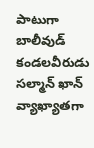పాటుగా
బాలీవుడ్ కండలవీరుడు సల్మాన్ ఖాన్ వ్యాఖ్యాతగా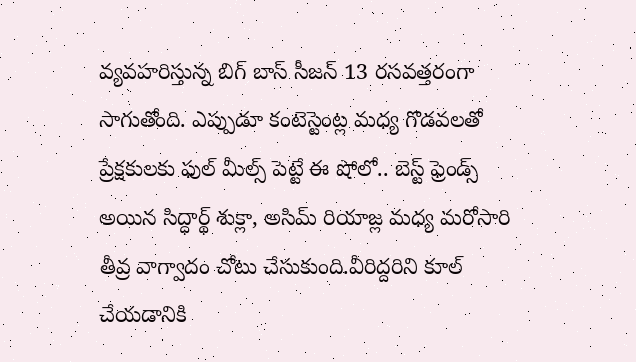వ్యవహరిస్తున్న బిగ్ బాస్ సీజన్ 13 రసవత్తరంగా సాగుతోంది. ఎప్పుడూ కంటెస్టెంట్ల మధ్య గొడవలతో ప్రేక్షకులకు ఫుల్ మీల్స్ పెట్టే ఈ షోలో.. బెస్ట్ ఫ్రెండ్స్ అయిన సిద్ధార్థ్ శుక్లా, అసిమ్ రియాజ్ల మధ్య మరోసారి తీవ్ర వాగ్వాదం చోటు చేసుకుంది.వీరిద్దరిని కూల్ చేయడానికి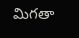మిగతా